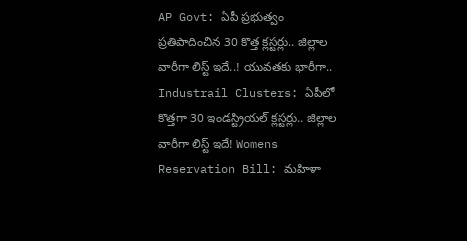AP Govt: ఏపీ ప్రభుత్వం ప్రతిపాదించిన 30 కొత్త క్లస్టర్లు.. జిల్లాల వారీగా లిస్ట్ ఇదే..! యువతకు భారీగా.. Industrail Clusters: ఏపీలో కొత్తగా 30 ఇండస్ట్రియల్ క్లస్టర్లు.. జిల్లాల వారీగా లిస్ట్ ఇదే! Womens Reservation Bill: మహిళా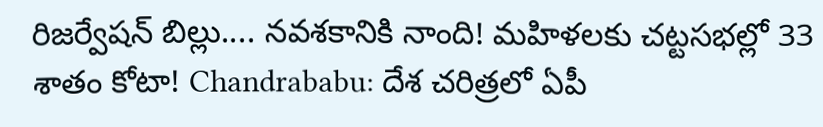రిజర్వేషన్ బిల్లు.... నవశకానికి నాంది! మహిళలకు చట్టసభల్లో 33 శాతం కోటా! Chandrababu: దేశ చరిత్రలో ఏపీ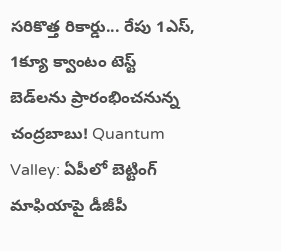సరికొత్త రికార్డు... రేపు 1ఎస్, 1క్యూ క్వాంటం టెస్ట్ బెడ్‌లను ప్రారంభించనున్న చంద్రబాబు! Quantum Valley: ఏపీలో బెట్టింగ్ మాఫియాపై డీజీపీ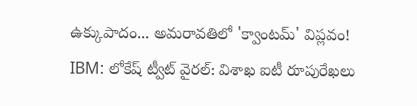ఉక్కుపాదం... అమరావతిలో 'క్వాంటమ్' విప్లవం! IBM: లోకేష్ ట్వీట్ వైరల్: విశాఖ ఐటీ రూపురేఖలు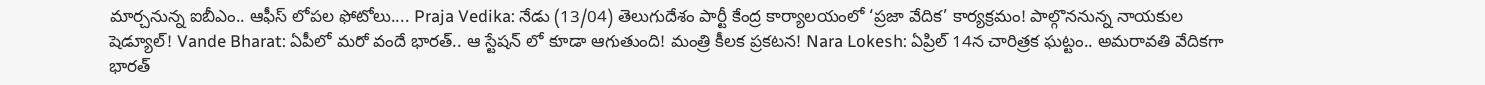మార్చనున్న ఐబీఎం.. ఆఫీస్ లోపల ఫోటోలు.... Praja Vedika: నేడు (13/04) తెలుగుదేశం పార్టీ కేంద్ర కార్యాలయంలో ‘ప్రజా వేదిక’ కార్యక్రమం! పాల్గొననున్న నాయకుల షెడ్యూల్! Vande Bharat: ఏపీలో మరో వందే భారత్.. ఆ స్టేషన్ లో కూడా ఆగుతుంది! మంత్రి కీలక ప్రకటన! Nara Lokesh: ఏప్రిల్ 14న చారిత్రక ఘట్టం.. అమరావతి వేదికగా భారత్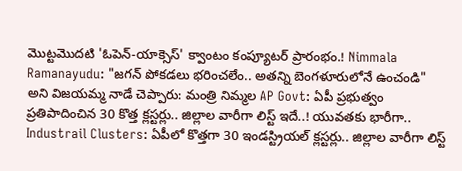మొట్టమొదటి 'ఓపెన్-యాక్సెస్' క్వాంటం కంప్యూటర్ ప్రారంభం.! Nimmala Ramanayudu: "జగన్ పోకడలు భరించలేం.. అతన్ని బెంగళూరులోనే ఉంచండి" అని విజయమ్మ నాడే చెప్పారు: మంత్రి నిమ్మల AP Govt: ఏపీ ప్రభుత్వం ప్రతిపాదించిన 30 కొత్త క్లస్టర్లు.. జిల్లాల వారీగా లిస్ట్ ఇదే..! యువతకు భారీగా.. Industrail Clusters: ఏపీలో కొత్తగా 30 ఇండస్ట్రియల్ క్లస్టర్లు.. జిల్లాల వారీగా లిస్ట్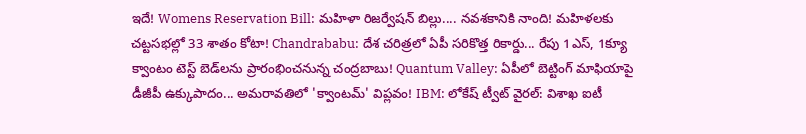ఇదే! Womens Reservation Bill: మహిళా రిజర్వేషన్ బిల్లు.... నవశకానికి నాంది! మహిళలకు చట్టసభల్లో 33 శాతం కోటా! Chandrababu: దేశ చరిత్రలో ఏపీ సరికొత్త రికార్డు... రేపు 1ఎస్, 1క్యూ క్వాంటం టెస్ట్ బెడ్‌లను ప్రారంభించనున్న చంద్రబాబు! Quantum Valley: ఏపీలో బెట్టింగ్ మాఫియాపై డీజీపీ ఉక్కుపాదం... అమరావతిలో 'క్వాంటమ్' విప్లవం! IBM: లోకేష్ ట్వీట్ వైరల్: విశాఖ ఐటీ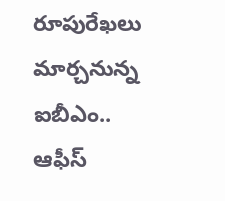రూపురేఖలు మార్చనున్న ఐబీఎం.. ఆఫీస్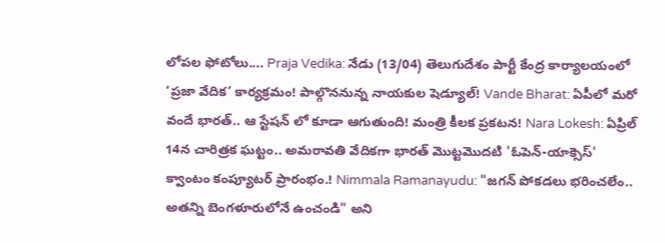లోపల ఫోటోలు.... Praja Vedika: నేడు (13/04) తెలుగుదేశం పార్టీ కేంద్ర కార్యాలయంలో ‘ప్రజా వేదిక’ కార్యక్రమం! పాల్గొననున్న నాయకుల షెడ్యూల్! Vande Bharat: ఏపీలో మరో వందే భారత్.. ఆ స్టేషన్ లో కూడా ఆగుతుంది! మంత్రి కీలక ప్రకటన! Nara Lokesh: ఏప్రిల్ 14న చారిత్రక ఘట్టం.. అమరావతి వేదికగా భారత్ మొట్టమొదటి 'ఓపెన్-యాక్సెస్' క్వాంటం కంప్యూటర్ ప్రారంభం.! Nimmala Ramanayudu: "జగన్ పోకడలు భరించలేం.. అతన్ని బెంగళూరులోనే ఉంచండి" అని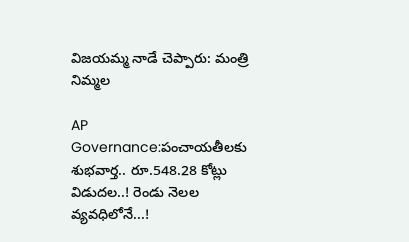విజయమ్మ నాడే చెప్పారు: మంత్రి నిమ్మల

AP Governance:పంచాయతీలకు శుభవార్త.. రూ.548.28 కోట్లు విడుదల..! రెండు నెలల వ్యవధిలోనే...!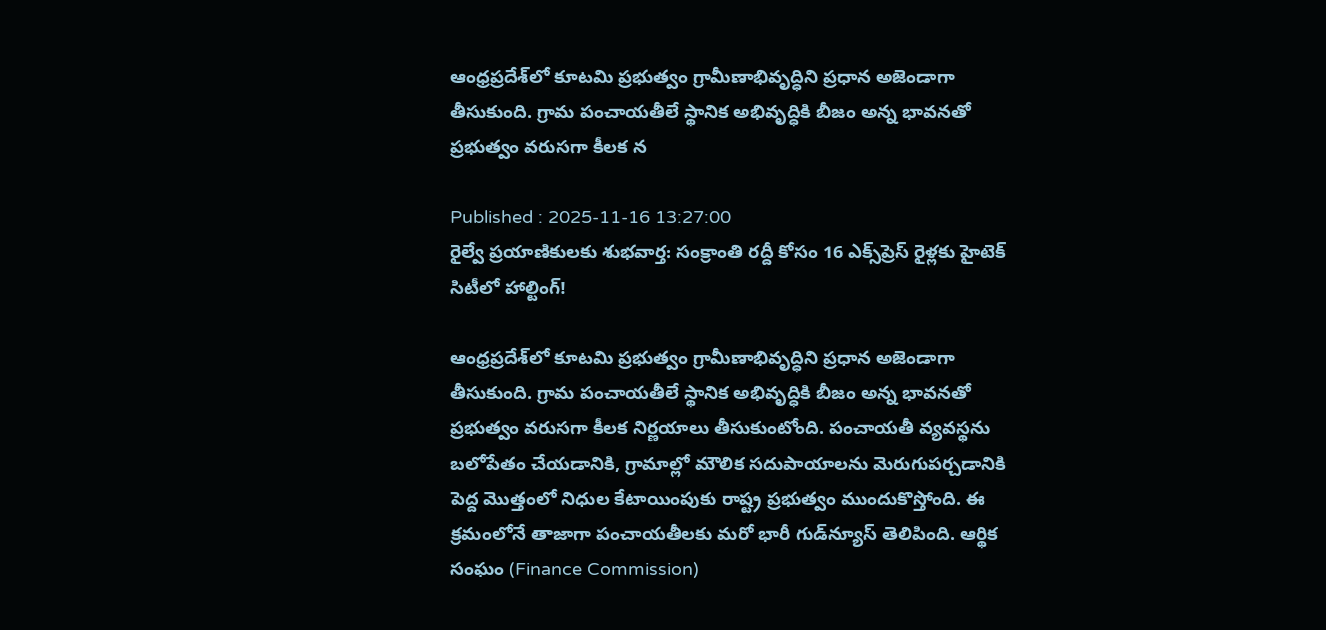ఆంధ్రప్రదేశ్‌లో కూటమి ప్రభుత్వం గ్రామీణాభివృద్ధిని ప్రధాన అజెండాగా తీసుకుంది. గ్రామ పంచాయతీలే స్థానిక అభివృద్ధికి బీజం అన్న భావనతో ప్రభుత్వం వరుసగా కీలక న

Published : 2025-11-16 13:27:00
రైల్వే ప్రయాణికులకు శుభవార్త: సంక్రాంతి రద్దీ కోసం 16 ఎక్స్‌ప్రెస్ రైళ్లకు హైటెక్ సిటీలో హాల్టింగ్!

ఆంధ్రప్రదేశ్‌లో కూటమి ప్రభుత్వం గ్రామీణాభివృద్ధిని ప్రధాన అజెండాగా తీసుకుంది. గ్రామ పంచాయతీలే స్థానిక అభివృద్ధికి బీజం అన్న భావనతో ప్రభుత్వం వరుసగా కీలక నిర్ణయాలు తీసుకుంటోంది. పంచాయతీ వ్యవస్థను బలోపేతం చేయడానికి, గ్రామాల్లో మౌలిక సదుపాయాలను మెరుగుపర్చడానికి పెద్ద మొత్తంలో నిధుల కేటాయింపుకు రాష్ట్ర ప్రభుత్వం ముందుకొస్తోంది. ఈ క్రమంలోనే తాజాగా పంచాయతీలకు మరో భారీ గుడ్‌న్యూస్ తెలిపింది. ఆర్థిక సంఘం (Finance Commission)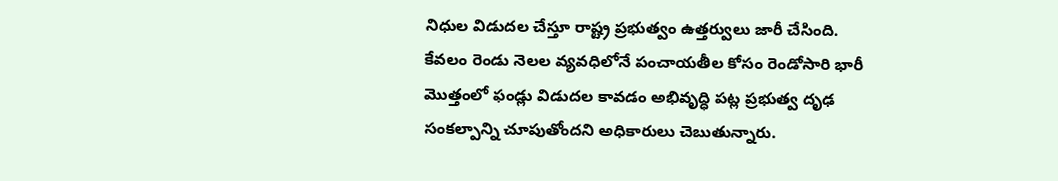నిధుల విడుదల చేస్తూ రాష్ట్ర ప్రభుత్వం ఉత్తర్వులు జారీ చేసింది. కేవలం రెండు నెలల వ్యవధిలోనే పంచాయతీల కోసం రెండోసారి భారీ మొత్తంలో ఫండ్లు విడుదల కావడం అభివృద్ధి పట్ల ప్రభుత్వ దృఢ సంకల్పాన్ని చూపుతోందని అధికారులు చెబుతున్నారు.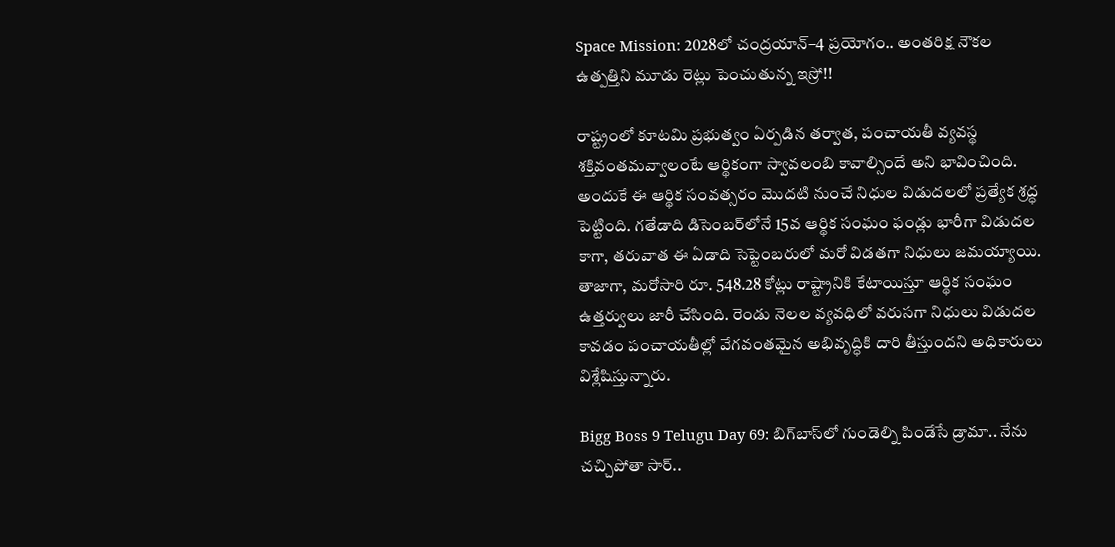Space Mission: 2028లో చంద్రయాన్–4 ప్రయోగం.. అంతరిక్ష నౌకల ఉత్పత్తిని మూడు రెట్లు పెంచుతున్న ఇస్రో!!

రాష్ట్రంలో కూటమి ప్రభుత్వం ఏర్పడిన తర్వాత, పంచాయతీ వ్యవస్థ శక్తివంతమవ్వాలంటే ఆర్థికంగా స్వావలంబి కావాల్సిందే అని భావించింది. అందుకే ఈ ఆర్థిక సంవత్సరం మొదటి నుంచే నిధుల విడుదలలో ప్రత్యేక శ్రద్ధ పెట్టింది. గతేడాది డిసెంబర్‌లోనే 15వ ఆర్థిక సంఘం ఫండ్లు భారీగా విడుదల కాగా, తరువాత ఈ ఏడాది సెప్టెంబరులో మరో విడతగా నిధులు జమయ్యాయి. తాజాగా, మరోసారి రూ. 548.28 కోట్లు రాష్ట్రానికి కేటాయిస్తూ ఆర్థిక సంఘం ఉత్తర్వులు జారీ చేసింది. రెండు నెలల వ్యవధిలో వరుసగా నిధులు విడుదల కావడం పంచాయతీల్లో వేగవంతమైన అభివృద్ధికి దారి తీస్తుందని అధికారులు విశ్లేషిస్తున్నారు.

Bigg Boss 9 Telugu Day 69: బిగ్‌బాస్‌లో గుండెల్ని పిండేసే డ్రామా.. నేను చచ్చిపోతా సార్..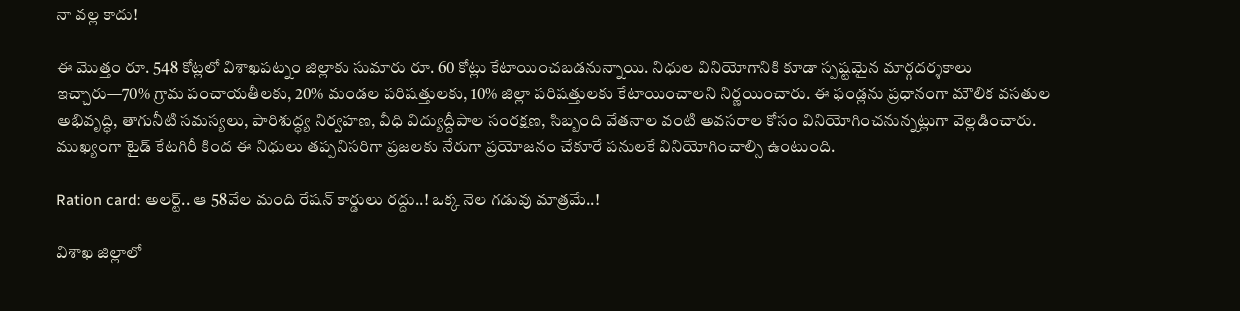నా వల్ల కాదు!

ఈ మొత్తం రూ. 548 కోట్లలో విశాఖపట్నం జిల్లాకు సుమారు రూ. 60 కోట్లు కేటాయించబడనున్నాయి. నిధుల వినియోగానికి కూడా స్పష్టమైన మార్గదర్శకాలు ఇచ్చారు—70% గ్రామ పంచాయతీలకు, 20% మండల పరిషత్తులకు, 10% జిల్లా పరిషత్తులకు కేటాయించాలని నిర్ణయించారు. ఈ ఫండ్లను ప్రధానంగా మౌలిక వసతుల అభివృద్ధి, తాగునీటి సమస్యలు, పారిశుద్ధ్య నిర్వహణ, వీధి విద్యుద్దీపాల సంరక్షణ, సిబ్బంది వేతనాల వంటి అవసరాల కోసం వినియోగించనున్నట్లుగా వెల్లడించారు. ముఖ్యంగా టైడ్ కేటగిరీ కింద ఈ నిధులు తప్పనిసరిగా ప్రజలకు నేరుగా ప్రయోజనం చేకూరే పనులకే వినియోగించాల్సి ఉంటుంది.

Ration card: అలర్ట్.. ఆ 58వేల మంది రేషన్ కార్డులు రద్దు..! ఒక్క నెల గడువు మాత్రమే..!

విశాఖ జిల్లాలో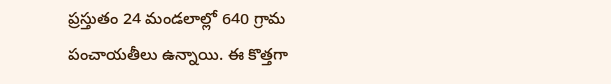ప్రస్తుతం 24 మండలాల్లో 640 గ్రామ పంచాయతీలు ఉన్నాయి. ఈ కొత్తగా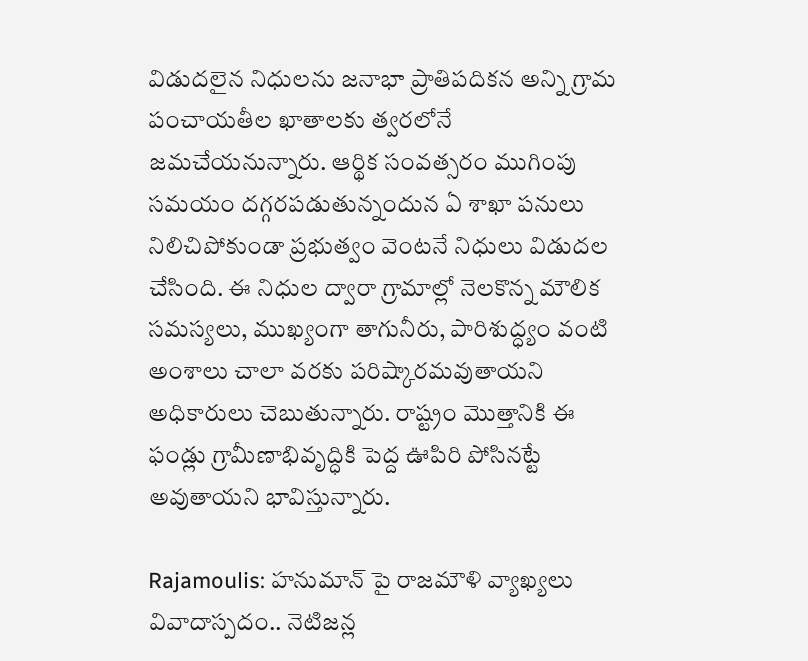విడుదలైన నిధులను జనాభా ప్రాతిపదికన అన్ని గ్రామ పంచాయతీల ఖాతాలకు త్వరలోనే జమచేయనున్నారు. ఆర్థిక సంవత్సరం ముగింపు సమయం దగ్గరపడుతున్నందున ఏ శాఖా పనులు నిలిచిపోకుండా ప్రభుత్వం వెంటనే నిధులు విడుదల చేసింది. ఈ నిధుల ద్వారా గ్రామాల్లో నెలకొన్న మౌలిక సమస్యలు, ముఖ్యంగా తాగునీరు, పారిశుద్ధ్యం వంటి అంశాలు చాలా వరకు పరిష్కారమవుతాయని అధికారులు చెబుతున్నారు. రాష్ట్రం మొత్తానికి ఈ ఫండ్లు గ్రామీణాభివృద్ధికి పెద్ద ఊపిరి పోసినట్టే అవుతాయని భావిస్తున్నారు.

Rajamoulis: హనుమాన్ పై రాజమౌళి వ్యాఖ్యలు వివాదాస్పదం.. నెటిజన్ల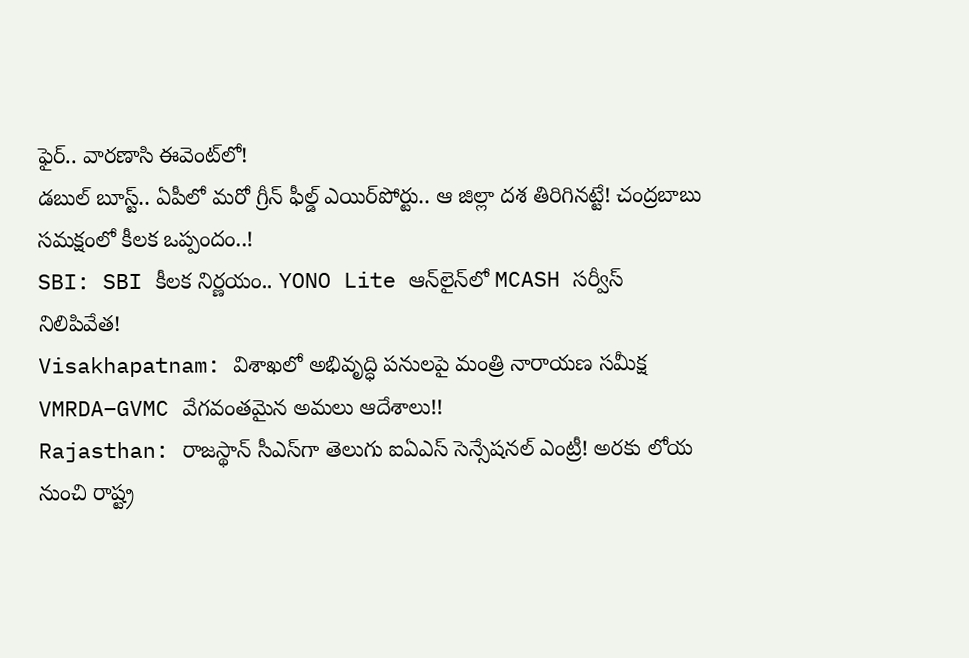ఫైర్.. వారణాసి ఈవెంట్‌లో!
డబుల్ బూస్ట్.. ఏపీలో మరో గ్రీన్‌ ఫీల్డ్ ఎయిర్‌పోర్టు.. ఆ జిల్లా దశ తిరిగినట్టే! చంద్రబాబు సమక్షంలో కీలక ఒప్పందం..!
SBI: SBI కీలక నిర్ణయం.. YONO Lite ఆన్‌లైన్‌లో MCASH సర్వీస్ నిలిపివేత!
Visakhapatnam: విశాఖలో అభివృద్ధి పనులపై మంత్రి నారాయణ సమీక్ష VMRDA–GVMC వేగవంతమైన అమలు ఆదేశాలు!!
Rajasthan: రాజస్థాన్ సీఎస్‌గా తెలుగు ఐఏఎస్ సెన్సేషనల్ ఎంట్రీ! అరకు లోయ నుంచి రాష్ట్ర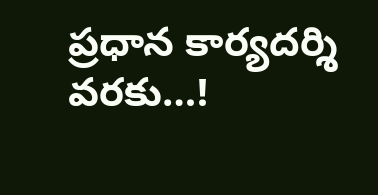ప్రధాన కార్యదర్శి వరకు…!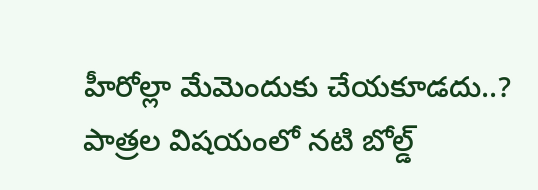హీరోల్లా మేమెందుకు చేయకూడదు..? పాత్రల విషయంలో నటి బోల్డ్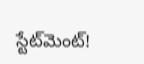స్టేట్‌మెంట్!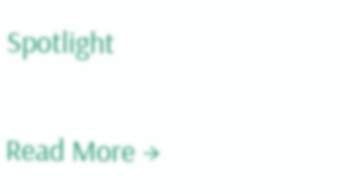Spotlight

Read More →